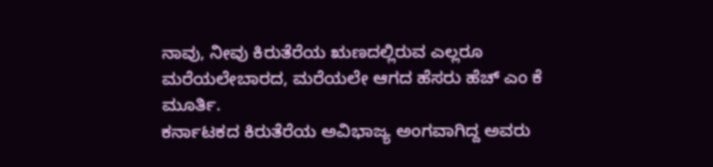ನಾವು, ನೀವು ಕಿರುತೆರೆಯ ಋಣದಲ್ಲಿರುವ ಎಲ್ಲರೂ ಮರೆಯಲೇಬಾರದ, ಮರೆಯಲೇ ಆಗದ ಹೆಸರು ಹೆಚ್ ಎಂ ಕೆ ಮೂರ್ತಿ.
ಕರ್ನಾಟಕದ ಕಿರುತೆರೆಯ ಅವಿಭಾಜ್ಯ ಅಂಗವಾಗಿದ್ದ ಅವರು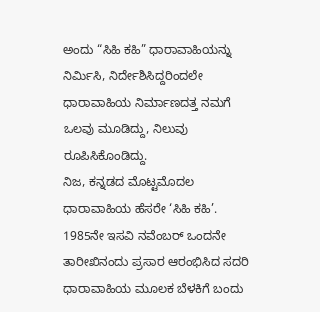ಅಂದು “ಸಿಹಿ ಕಹಿ” ಧಾರಾವಾಹಿಯನ್ನು ನಿರ್ಮಿಸಿ, ನಿರ್ದೇಶಿಸಿದ್ದರಿಂದಲೇ ಧಾರಾವಾಹಿಯ ನಿರ್ಮಾಣದತ್ತ ನಮಗೆ ಒಲವು ಮೂಡಿದ್ದು, ನಿಲುವು ರೂಪಿಸಿಕೊಂಡಿದ್ದು.
ನಿಜ, ಕನ್ನಡದ ಮೊಟ್ಟಮೊದಲ ಧಾರಾವಾಹಿಯ ಹೆಸರೇ ‘ಸಿಹಿ ಕಹಿ’. 1985ನೇ ಇಸವಿ ನವೆಂಬರ್ ಒಂದನೇ ತಾರೀಖಿನಂದು ಪ್ರಸಾರ ಆರಂಭಿಸಿದ ಸದರಿ ಧಾರಾವಾಹಿಯ ಮೂಲಕ ಬೆಳಕಿಗೆ ಬಂದು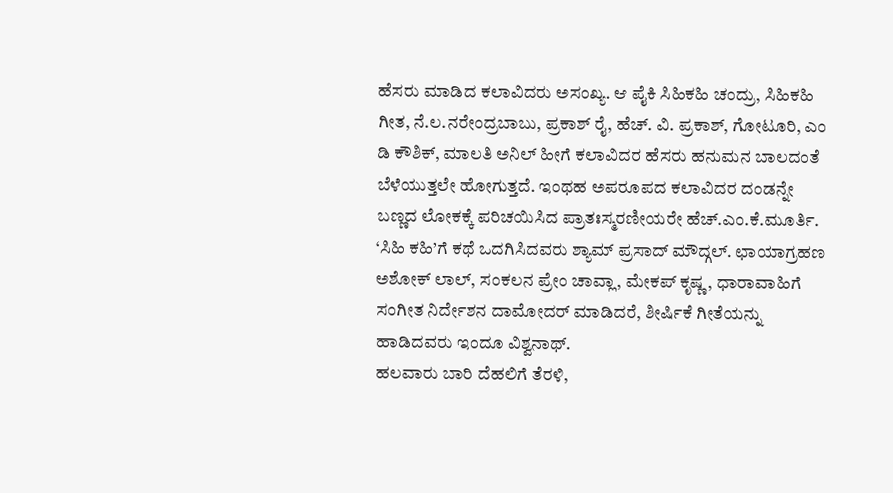ಹೆಸರು ಮಾಡಿದ ಕಲಾವಿದರು ಅಸಂಖ್ಯ. ಆ ಪೈಕಿ ಸಿಹಿಕಹಿ ಚಂದ್ರು, ಸಿಹಿಕಹಿ ಗೀತ, ನೆ.ಲ.ನರೇಂದ್ರಬಾಬು, ಪ್ರಕಾಶ್ ರೈ, ಹೆಚ್. ವಿ. ಪ್ರಕಾಶ್, ಗೋಟೂರಿ, ಎಂ ಡಿ ಕೌಶಿಕ್, ಮಾಲತಿ ಅನಿಲ್ ಹೀಗೆ ಕಲಾವಿದರ ಹೆಸರು ಹನುಮನ ಬಾಲದಂತೆ ಬೆಳೆಯುತ್ತಲೇ ಹೋಗುತ್ತದೆ. ಇಂಥಹ ಅಪರೂಪದ ಕಲಾವಿದರ ದಂಡನ್ನೇ ಬಣ್ಣದ ಲೋಕಕ್ಕೆ ಪರಿಚಯಿಸಿದ ಪ್ರಾತಃಸ್ಮರಣೀಯರೇ ಹೆಚ್.ಎಂ.ಕೆ.ಮೂರ್ತಿ.
‘ಸಿಹಿ ಕಹಿ’ಗೆ ಕಥೆ ಒದಗಿಸಿದವರು ಶ್ಯಾಮ್ ಪ್ರಸಾದ್ ಮೌದ್ಗಲ್. ಛಾಯಾಗ್ರಹಣ ಅಶೋಕ್ ಲಾಲ್, ಸಂಕಲನ ಪ್ರೇಂ ಚಾವ್ಲಾ, ಮೇಕಪ್ ಕೃಷ್ಣ, ಧಾರಾವಾಹಿಗೆ ಸಂಗೀತ ನಿರ್ದೇಶನ ದಾಮೋದರ್ ಮಾಡಿದರೆ, ಶೀರ್ಷಿಕೆ ಗೀತೆಯನ್ನು ಹಾಡಿದವರು ಇಂದೂ ವಿಶ್ವನಾಥ್.
ಹಲವಾರು ಬಾರಿ ದೆಹಲಿಗೆ ತೆರಳಿ,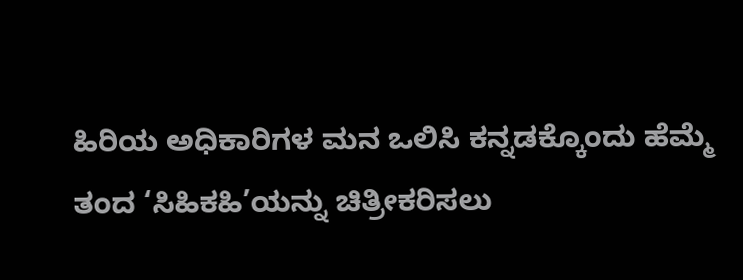ಹಿರಿಯ ಅಧಿಕಾರಿಗಳ ಮನ ಒಲಿಸಿ ಕನ್ನಡಕ್ಕೊಂದು ಹೆಮ್ಮೆ ತಂದ ‘ಸಿಹಿಕಹಿ’ಯನ್ನು ಚಿತ್ರೀಕರಿಸಲು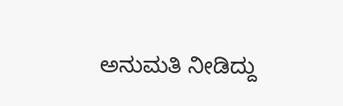ಅನುಮತಿ ನೀಡಿದ್ದು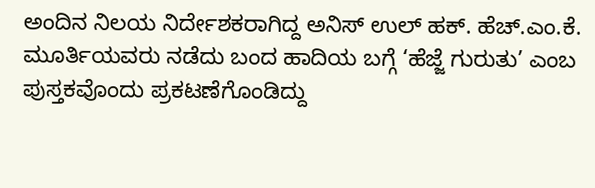ಅಂದಿನ ನಿಲಯ ನಿರ್ದೇಶಕರಾಗಿದ್ದ ಅನಿಸ್ ಉಲ್ ಹಕ್. ಹೆಚ್.ಎಂ.ಕೆ. ಮೂರ್ತಿಯವರು ನಡೆದು ಬಂದ ಹಾದಿಯ ಬಗ್ಗೆ ‘ಹೆಜ್ಜೆ ಗುರುತು’ ಎಂಬ ಪುಸ್ತಕವೊಂದು ಪ್ರಕಟಣೆಗೊಂಡಿದ್ದು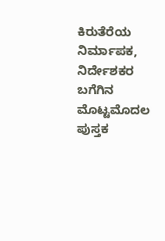ಕಿರುತೆರೆಯ ನಿರ್ಮಾಪಕ, ನಿರ್ದೇಶಕರ ಬಗೆಗಿನ ಮೊಟ್ಟಮೊದಲ ಪುಸ್ತಕ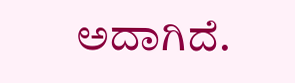ಅದಾಗಿದೆ.